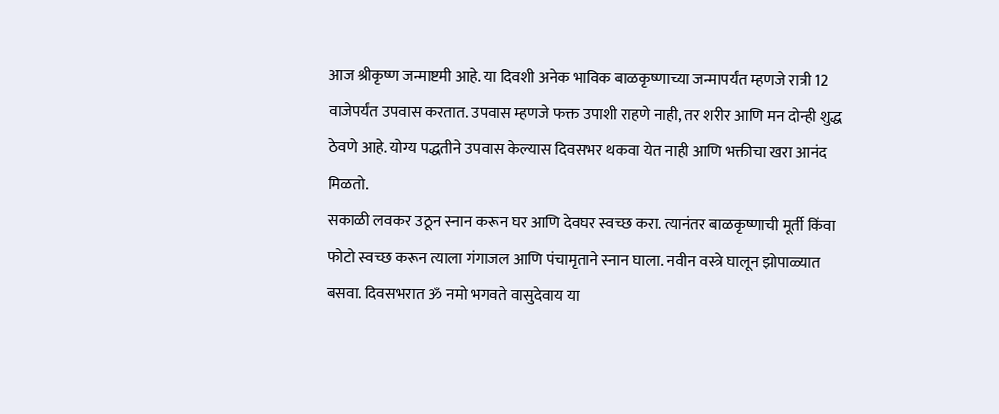आज श्रीकृष्ण जन्माष्टमी आहे. या दिवशी अनेक भाविक बाळकृष्णाच्या जन्मापर्यंत म्हणजे रात्री 12 वाजेपर्यंत उपवास करतात. उपवास म्हणजे फक्त उपाशी राहणे नाही, तर शरीर आणि मन दोन्ही शुद्ध ठेवणे आहे. योग्य पद्धतीने उपवास केल्यास दिवसभर थकवा येत नाही आणि भक्तीचा खरा आनंद मिळतो.
सकाळी लवकर उठून स्नान करून घर आणि देवघर स्वच्छ करा. त्यानंतर बाळकृष्णाची मूर्ती किंवा फोटो स्वच्छ करून त्याला गंगाजल आणि पंचामृताने स्नान घाला. नवीन वस्त्रे घालून झोपाळ्यात बसवा. दिवसभरात ॐ नमो भगवते वासुदेवाय या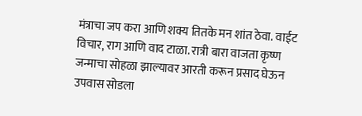मंत्राचा जप करा आणि शक्य तितके मन शांत ठेवा. वाईट विचार, राग आणि वाद टाळा. रात्री बारा वाजता कृष्ण जन्माचा सोहळा झाल्यावर आरती करून प्रसाद घेऊन उपवास सोडला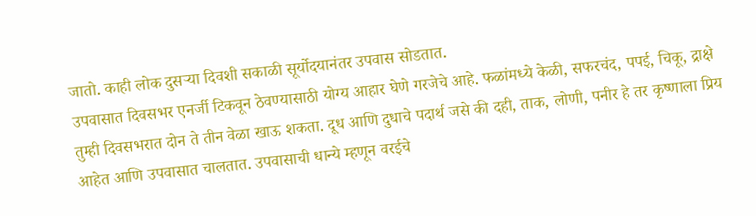जातो. काही लोक दुसऱ्या दिवशी सकाळी सूर्योदयानंतर उपवास सोडतात.
उपवासात दिवसभर एनर्जी टिकवून ठेवण्यासाठी योग्य आहार घेणे गरजेचे आहे. फळांमध्ये केळी, सफरचंद, पपई, चिकू, द्राक्षे तुम्ही दिवसभरात दोन ते तीन वेळा खाऊ शकता. दूध आणि दुधाचे पदार्थ जसे की दही, ताक, लोणी, पनीर हे तर कृष्णाला प्रिय आहेत आणि उपवासात चालतात. उपवासाची धान्ये म्हणून वरईचे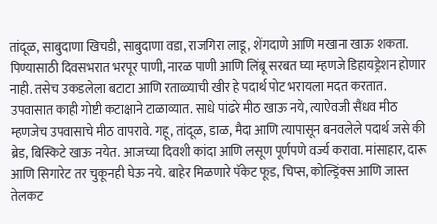तांदूळ, साबुदाणा खिचडी, साबुदाणा वडा, राजगिरा लाडू, शेंगदाणे आणि मखाना खाऊ शकता. पिण्यासाठी दिवसभरात भरपूर पाणी, नारळ पाणी आणि लिंबू सरबत घ्या म्हणजे डिहायड्रेशन होणार नाही. तसेच उकडलेला बटाटा आणि रताळ्याची खीर हे पदार्थ पोट भरायला मदत करतात.
उपवासात काही गोष्टी कटाक्षाने टाळाव्यात. साधे पांढरे मीठ खाऊ नये, त्याऐवजी सैंधव मीठ म्हणजेच उपवासाचे मीठ वापरावे. गहू, तांदूळ, डाळ, मैदा आणि त्यापासून बनवलेले पदार्थ जसे की ब्रेड, बिस्किटे खाऊ नयेत. आजच्या दिवशी कांदा आणि लसूण पूर्णपणे वर्ज्य करावा. मांसाहार, दारू आणि सिगारेट तर चुकूनही घेऊ नये. बाहेर मिळणारे पॅकेट फूड, चिप्स, कोल्ड्रिंक्स आणि जास्त तेलकट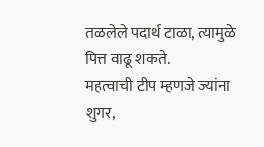तळलेले पदार्थ टाळा, त्यामुळे पित्त वाढू शकते.
महत्वाची टीप म्हणजे ज्यांना शुगर,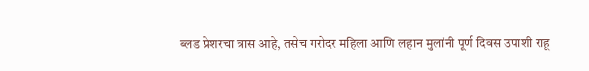ब्लड प्रेशरचा त्रास आहे, तसेच गरोदर महिला आणि लहान मुलांनी पूर्ण दिवस उपाशी राहू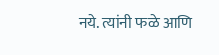नये. त्यांनी फळे आणि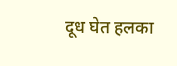दूध घेत हलका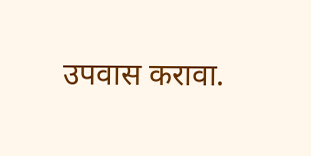उपवास करावा.